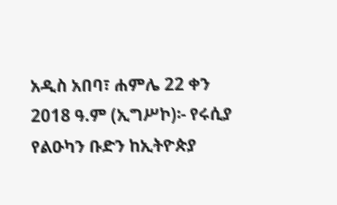አዲስ አበባ፣ ሐምሌ 22 ቀን 2018 ዓ.ም (ኢግሥኮ)፡- የሩሲያ የልዑካን ቡድን ከኢትዮጵያ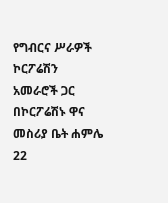የግብርና ሥራዎች ኮርፖሬሽን አመራሮች ጋር በኮርፖሬሽኑ ዋና መስሪያ ቤት ሐምሌ 22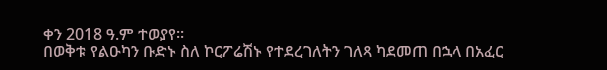ቀን 2018 ዓ.ም ተወያየ፡፡
በወቅቱ የልዑካን ቡድኑ ስለ ኮርፖሬሽኑ የተደረገለትን ገለጻ ካደመጠ በኋላ በአፈር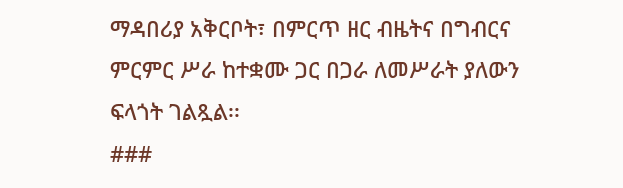ማዳበሪያ አቅርቦት፣ በምርጥ ዘር ብዜትና በግብርና ምርምር ሥራ ከተቋሙ ጋር በጋራ ለመሥራት ያለውን ፍላጎት ገልጿል፡፡
###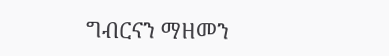ግብርናን ማዘመን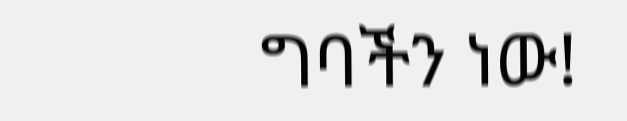ግባችን ነው!